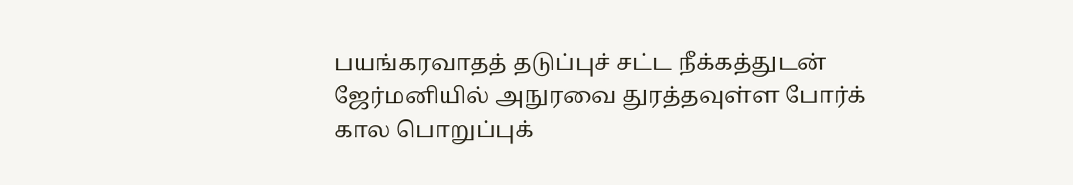பயங்கரவாதத் தடுப்புச் சட்ட நீக்கத்துடன் ஜேர்மனியில் அநுரவை துரத்தவுள்ள போர்க் கால பொறுப்புக்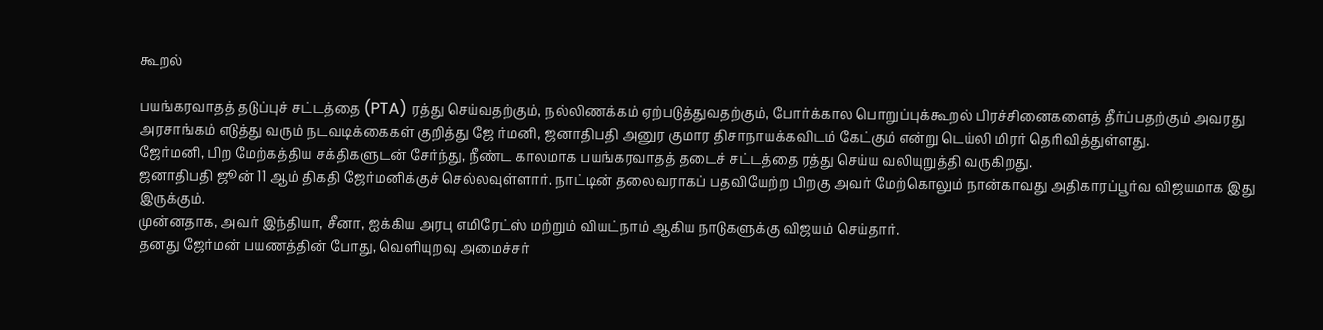கூறல்

பயங்கரவாதத் தடுப்புச் சட்டத்தை (PTA) ரத்து செய்வதற்கும், நல்லிணக்கம் ஏற்படுத்துவதற்கும், போர்க்கால பொறுப்புக்கூறல் பிரச்சினைகளைத் தீர்ப்பதற்கும் அவரது அரசாங்கம் எடுத்து வரும் நடவடிக்கைகள் குறித்து ஜே ர்மனி, ஜனாதிபதி அனுர குமார திசாநாயக்கவிடம் கேட்கும் என்று டெய்லி மிரர் தெரிவித்துள்ளது.
ஜேர்மனி, பிற மேற்கத்திய சக்திகளுடன் சேர்ந்து, நீண்ட காலமாக பயங்கரவாதத் தடைச் சட்டத்தை ரத்து செய்ய வலியுறுத்தி வருகிறது.
ஜனாதிபதி ஜூன் 11 ஆம் திகதி ஜேர்மனிக்குச் செல்லவுள்ளார். நாட்டின் தலைவராகப் பதவியேற்ற பிறகு அவர் மேற்கொலும் நான்காவது அதிகாரப்பூர்வ விஜயமாக இது இருக்கும்.
முன்னதாக, அவர் இந்தியா, சீனா, ஐக்கிய அரபு எமிரேட்ஸ் மற்றும் வியட்நாம் ஆகிய நாடுகளுக்கு விஜயம் செய்தார்.
தனது ஜேர்மன் பயணத்தின் போது, வெளியுறவு அமைச்சர்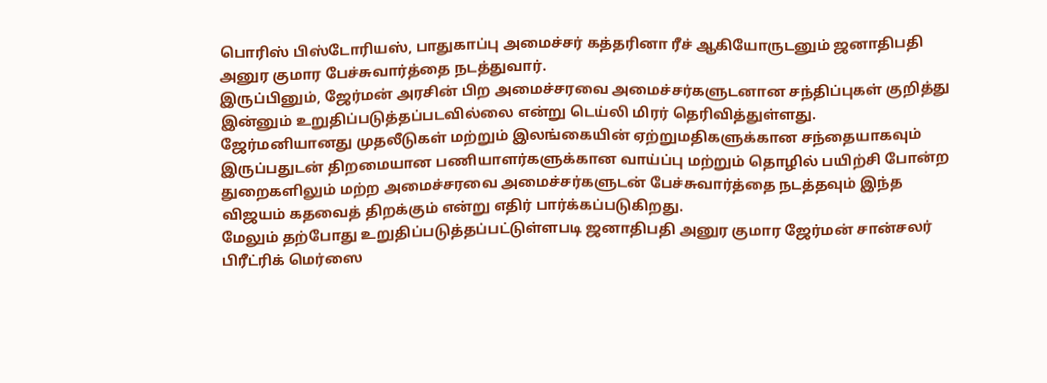பொரிஸ் பிஸ்டோரியஸ், பாதுகாப்பு அமைச்சர் கத்தரினா ரீச் ஆகியோருடனும் ஜனாதிபதி அனுர குமார பேச்சுவார்த்தை நடத்துவார்.
இருப்பினும், ஜேர்மன் அரசின் பிற அமைச்சரவை அமைச்சர்களுடனான சந்திப்புகள் குறித்து இன்னும் உறுதிப்படுத்தப்படவில்லை என்று டெய்லி மிரர் தெரிவித்துள்ளது.
ஜேர்மனியானது முதலீடுகள் மற்றும் இலங்கையின் ஏற்றுமதிகளுக்கான சந்தையாகவும் இருப்பதுடன் திறமையான பணியாளர்களுக்கான வாய்ப்பு மற்றும் தொழில் பயிற்சி போன்ற துறைகளிலும் மற்ற அமைச்சரவை அமைச்சர்களுடன் பேச்சுவார்த்தை நடத்தவும் இந்த விஜயம் கதவைத் திறக்கும் என்று எதிர் பார்க்கப்படுகிறது.
மேலும் தற்போது உறுதிப்படுத்தப்பட்டுள்ளபடி ஜனாதிபதி அனுர குமார ஜேர்மன் சான்சலர் பிரீட்ரிக் மெர்ஸை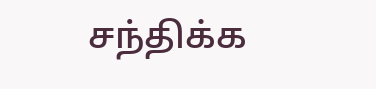சந்திக்க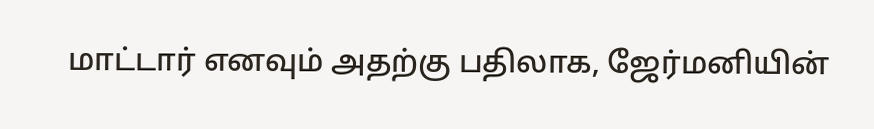மாட்டார் எனவும் அதற்கு பதிலாக, ஜேர்மனியின்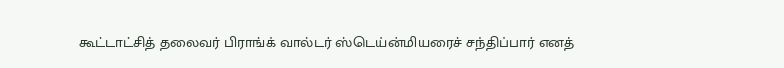கூட்டாட்சித் தலைவர் பிராங்க் வால்டர் ஸ்டெய்ன்மியரைச் சந்திப்பார் எனத்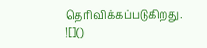தெரிவிக்கப்படுகிறது.
![]()